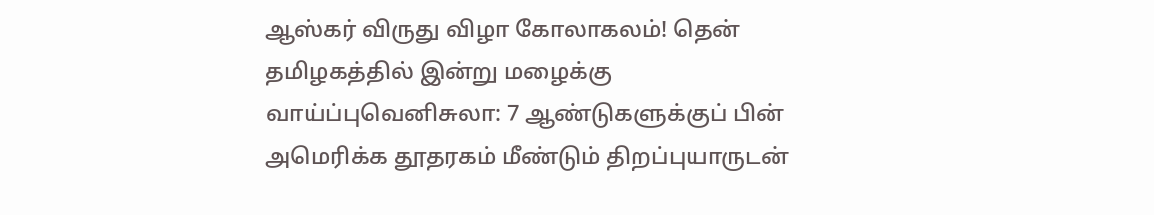ஆஸ்கர் விருது விழா கோலாகலம்! தென் தமிழகத்தில் இன்று மழைக்கு வாய்ப்புவெனிசுலா: 7 ஆண்டுகளுக்குப் பின் அமெரிக்க தூதரகம் மீண்டும் திறப்புயாருடன்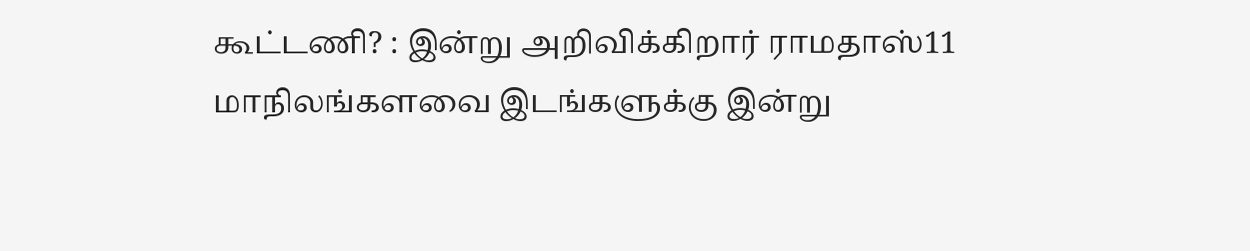கூட்டணி? : இன்று அறிவிக்கிறார் ராமதாஸ்11 மாநிலங்களவை இடங்களுக்கு இன்று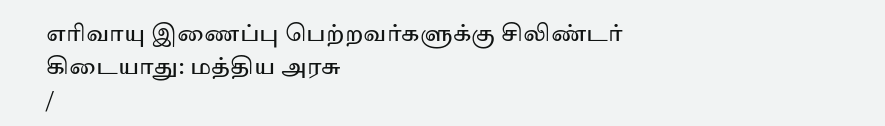எரிவாயு இணைப்பு பெற்றவர்களுக்கு சிலிண்டர் கிடையாது: மத்திய அரசு
/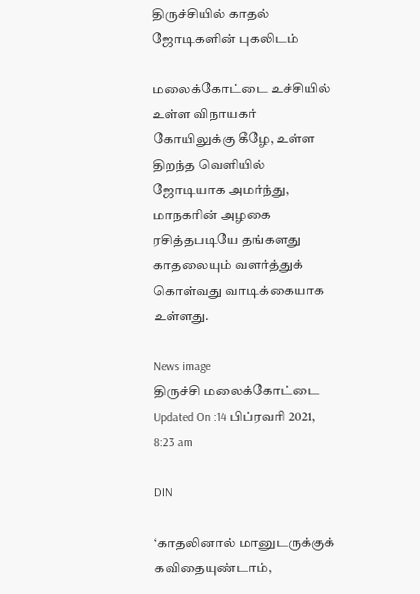திருச்சியில் காதல் ஜோடிகளின் புகலிடம்

மலைக்கோட்டை உச்சியில் உள்ள விநாயகர் கோயிலுக்கு கீழே, உள்ள திறந்த வெளியில் ஜோடியாக அமர்ந்து, மாநகரின் அழகை ரசித்தபடியே தங்களது காதலையும் வளர்த்துக் கொள்வது வாடிக்கையாக உள்ளது.

News image
திருச்சி மலைக்கோட்டை
Updated On :14 பிப்ரவரி 2021, 8:23 am

DIN

‘காதலினால் மானுடருக்குக் கவிதையுண்டாம்,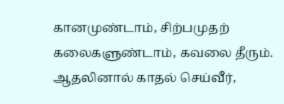கானமுண்டாம், சிற்பமுதற் கலைகளுண்டாம், கவலை தீரும். ஆதலினால் காதல் செய்வீர்,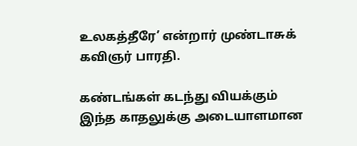உலகத்தீரே’ என்றார் முண்டாசுக் கவிஞர் பாரதி.

கண்டங்கள் கடந்து வியக்கும் இந்த காதலுக்கு அடையாளமான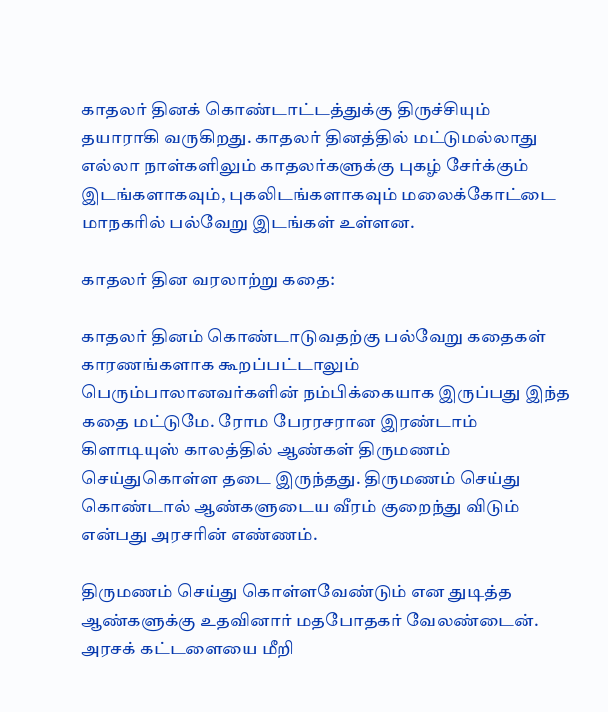காதலர் தினக் கொண்டாட்டத்துக்கு திருச்சியும் தயாராகி வருகிறது. காதலர் தினத்தில் மட்டுமல்லாது எல்லா நாள்களிலும் காதலர்களுக்கு புகழ் சேர்க்கும் இடங்களாகவும், புகலிடங்களாகவும் மலைக்கோட்டை மாநகரில் பல்வேறு இடங்கள் உள்ளன.

காதலர் தின வரலாற்று கதை:

காதலர் தினம் கொண்டாடுவதற்கு பல்வேறு கதைகள் காரணங்களாக கூறப்பட்டாலும் பெரும்பாலானவர்களின் நம்பிக்கையாக இருப்பது இந்த கதை மட்டுமே. ரோம பேரரசரான இரண்டாம் கிளாடியுஸ் காலத்தில் ஆண்கள் திருமணம் செய்துகொள்ள தடை இருந்தது. திருமணம் செய்து கொண்டால் ஆண்களுடைய வீரம் குறைந்து விடும் என்பது அரசரின் எண்ணம்.

திருமணம் செய்து கொள்ளவேண்டும் என துடித்த ஆண்களுக்கு உதவினார் மதபோதகர் வேலண்டைன். அரசக் கட்டளையை மீறி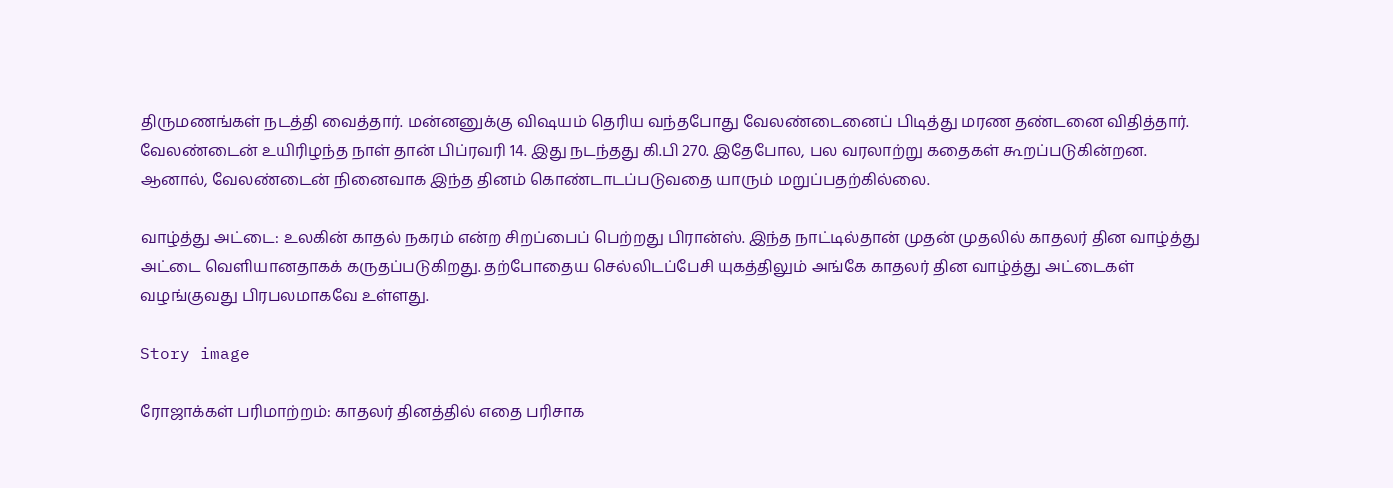திருமணங்கள் நடத்தி வைத்தார். மன்னனுக்கு விஷயம் தெரிய வந்தபோது வேலண்டைனைப் பிடித்து மரண தண்டனை விதித்தார். வேலண்டைன் உயிரிழந்த நாள் தான் பிப்ரவரி 14. இது நடந்தது கி.பி 270. இதேபோல, பல வரலாற்று கதைகள் கூறப்படுகின்றன. ஆனால், வேலண்டைன் நினைவாக இந்த தினம் கொண்டாடப்படுவதை யாரும் மறுப்பதற்கில்லை.

வாழ்த்து அட்டை: உலகின் காதல் நகரம் என்ற சிறப்பைப் பெற்றது பிரான்ஸ். இந்த நாட்டில்தான் முதன் முதலில் காதலர் தின வாழ்த்து அட்டை வெளியானதாகக் கருதப்படுகிறது. தற்போதைய செல்லிடப்பேசி யுகத்திலும் அங்கே காதலர் தின வாழ்த்து அட்டைகள் வழங்குவது பிரபலமாகவே உள்ளது.

Story image

ரோஜாக்கள் பரிமாற்றம்: காதலர் தினத்தில் எதை பரிசாக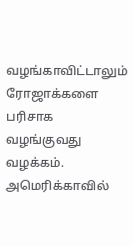வழங்காவிட்டாலும் ரோஜாக்களை பரிசாக வழங்குவது வழக்கம். அமெரிக்காவில்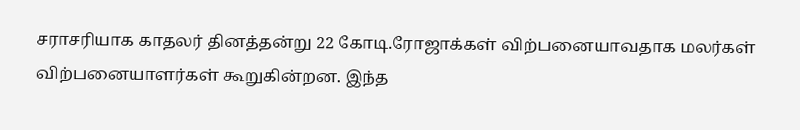சராசரியாக காதலர் தினத்தன்று 22 கோடி.ரோஜாக்கள் விற்பனையாவதாக மலர்கள் விற்பனையாளர்கள் கூறுகின்றன. இந்த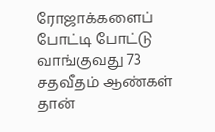ரோஜாக்களைப் போட்டி போட்டு வாங்குவது 73 சதவீதம் ஆண்கள் தான்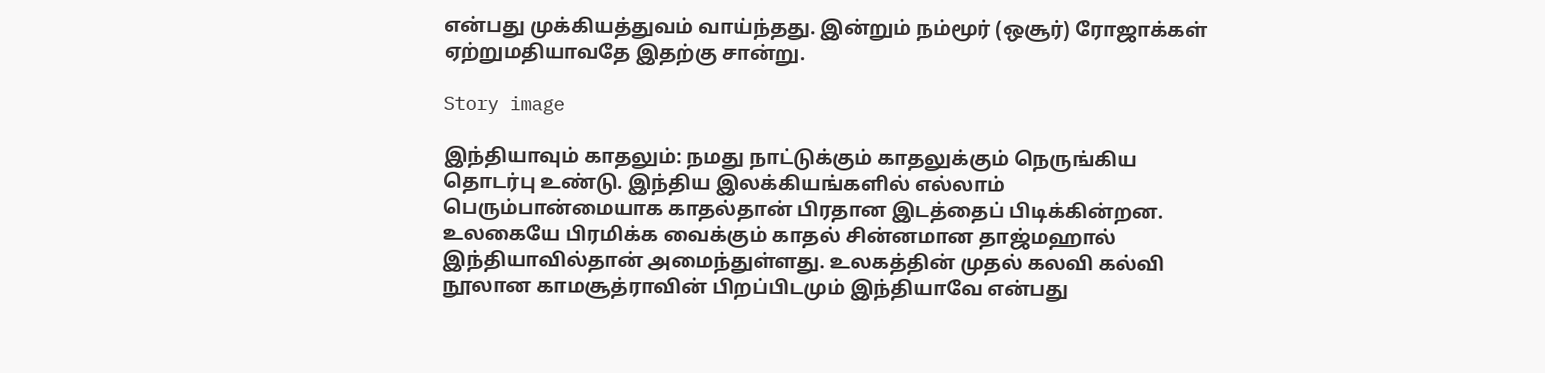என்பது முக்கியத்துவம் வாய்ந்தது. இன்றும் நம்மூர் (ஒசூர்) ரோஜாக்கள் ஏற்றுமதியாவதே இதற்கு சான்று.

Story image

இந்தியாவும் காதலும்: நமது நாட்டுக்கும் காதலுக்கும் நெருங்கிய தொடர்பு உண்டு. இந்திய இலக்கியங்களில் எல்லாம் பெரும்பான்மையாக காதல்தான் பிரதான இடத்தைப் பிடிக்கின்றன. உலகையே பிரமிக்க வைக்கும் காதல் சின்னமான தாஜ்மஹால் இந்தியாவில்தான் அமைந்துள்ளது. உலகத்தின் முதல் கலவி கல்வி நூலான காமசூத்ராவின் பிறப்பிடமும் இந்தியாவே என்பது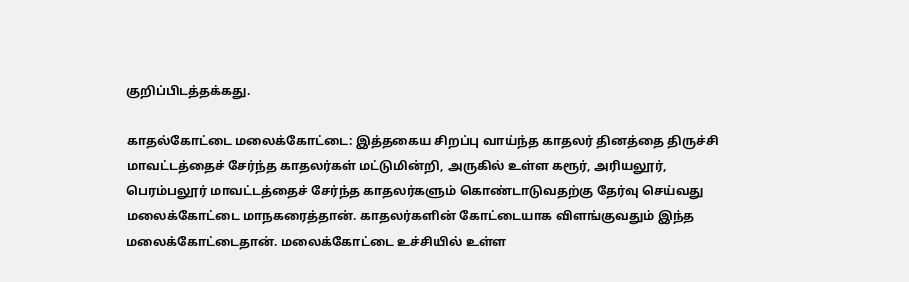குறிப்பிடத்தக்கது.

காதல்கோட்டை மலைக்கோட்டை: இத்தகைய சிறப்பு வாய்ந்த காதலர் தினத்தை திருச்சி மாவட்டத்தைச் சேர்ந்த காதலர்கள் மட்டுமின்றி, அருகில் உள்ள கரூர், அரியலூர், பெரம்பலூர் மாவட்டத்தைச் சேர்ந்த காதலர்களும் கொண்டாடுவதற்கு தேர்வு செய்வது மலைக்கோட்டை மாநகரைத்தான். காதலர்களின் கோட்டையாக விளங்குவதும் இந்த மலைக்கோட்டைதான். மலைக்கோட்டை உச்சியில் உள்ள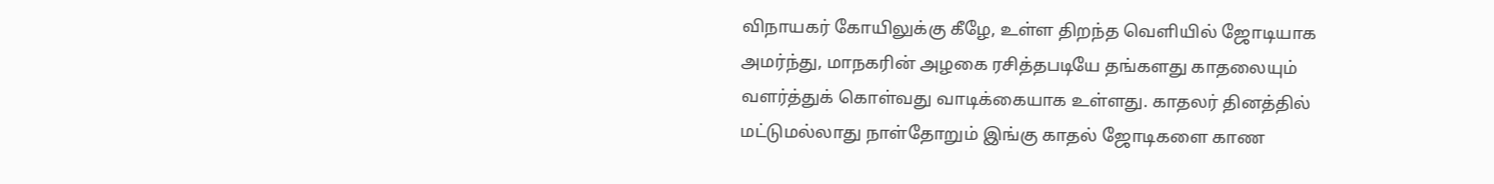விநாயகர் கோயிலுக்கு கீழே, உள்ள திறந்த வெளியில் ஜோடியாக அமர்ந்து, மாநகரின் அழகை ரசித்தபடியே தங்களது காதலையும் வளர்த்துக் கொள்வது வாடிக்கையாக உள்ளது. காதலர் தினத்தில் மட்டுமல்லாது நாள்தோறும் இங்கு காதல் ஜோடிகளை காண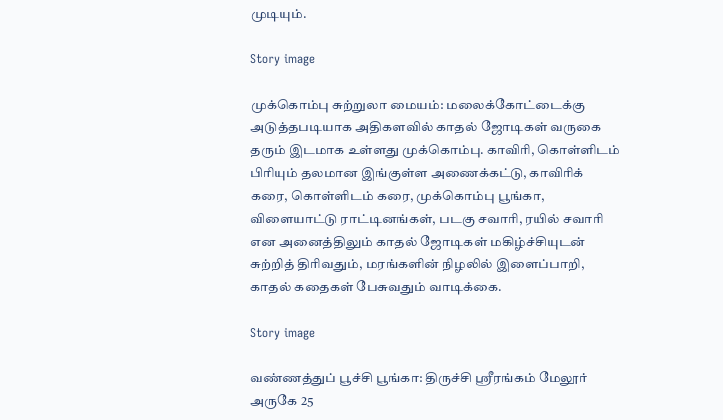முடியும்.

Story image

முக்கொம்பு சுற்றுலா மையம்: மலைக்கோட்டைக்கு அடுத்தபடியாக அதிகளவில் காதல் ஜோடிகள் வருகை தரும் இடமாக உள்ளது முக்கொம்பு. காவிரி, கொள்ளிடம் பிரியும் தலமான இங்குள்ள அணைக்கட்டு, காவிரிக் கரை, கொள்ளிடம் கரை, முக்கொம்பு பூங்கா, விளையாட்டு ராட்டினங்கள், படகு சவாரி, ரயில் சவாரி என அனைத்திலும் காதல் ஜோடிகள் மகிழ்ச்சியுடன் சுற்றித் திரிவதும், மரங்களின் நிழலில் இளைப்பாறி, காதல் கதைகள் பேசுவதும் வாடிக்கை.

Story image

வண்ணத்துப் பூச்சி பூங்கா: திருச்சி ஸ்ரீரங்கம் மேலூர் அருகே 25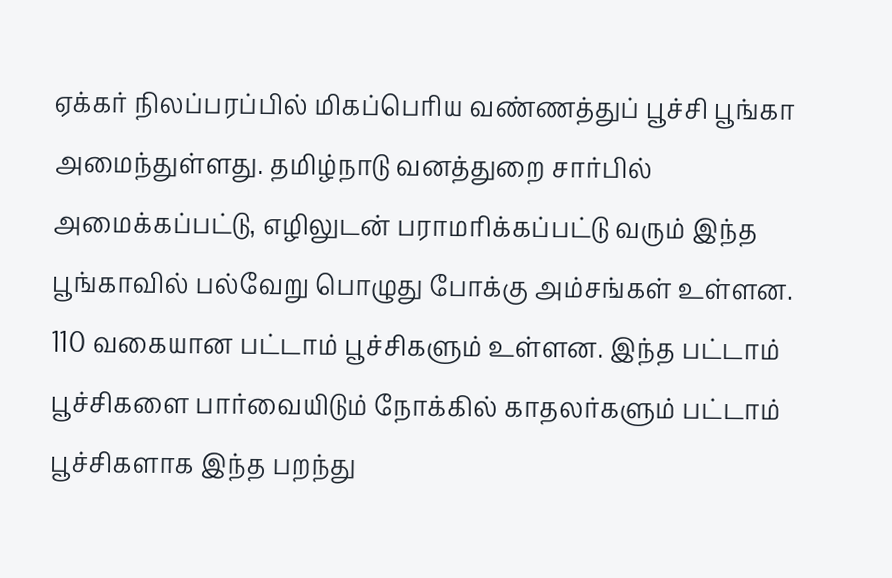ஏக்கர் நிலப்பரப்பில் மிகப்பெரிய வண்ணத்துப் பூச்சி பூங்கா அமைந்துள்ளது. தமிழ்நாடு வனத்துறை சார்பில் அமைக்கப்பட்டு, எழிலுடன் பராமரிக்கப்பட்டு வரும் இந்த பூங்காவில் பல்வேறு பொழுது போக்கு அம்சங்கள் உள்ளன. 110 வகையான பட்டாம் பூச்சிகளும் உள்ளன. இந்த பட்டாம் பூச்சிகளை பார்வையிடும் நோக்கில் காதலர்களும் பட்டாம் பூச்சிகளாக இந்த பறந்து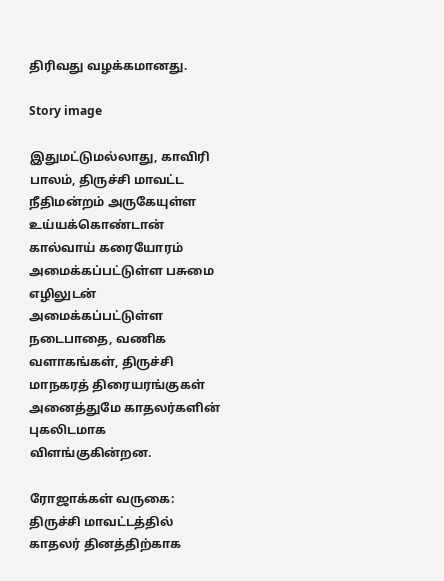திரிவது வழக்கமானது.

Story image

இதுமட்டுமல்லாது, காவிரி பாலம், திருச்சி மாவட்ட நீதிமன்றம் அருகேயுள்ள உய்யக்கொண்டான் கால்வாய் கரையோரம் அமைக்கப்பட்டுள்ள பசுமை எழிலுடன் அமைக்கப்பட்டுள்ள நடைபாதை, வணிக வளாகங்கள், திருச்சி மாநகரத் திரையரங்குகள் அனைத்துமே காதலர்களின் புகலிடமாக விளங்குகின்றன.

ரோஜாக்கள் வருகை: திருச்சி மாவட்டத்தில் காதலர் தினத்திற்காக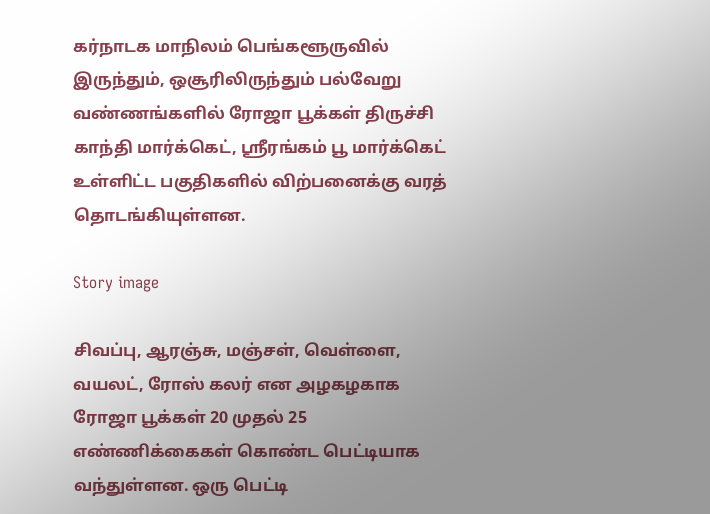கர்நாடக மாநிலம் பெங்களூருவில் இருந்தும், ஒசூரிலிருந்தும் பல்வேறு வண்ணங்களில் ரோஜா பூக்கள் திருச்சி காந்தி மார்க்கெட், ஸ்ரீரங்கம் பூ மார்க்கெட் உள்ளிட்ட பகுதிகளில் விற்பனைக்கு வரத் தொடங்கியுள்ளன.

Story image

சிவப்பு, ஆரஞ்சு, மஞ்சள், வெள்ளை, வயலட், ரோஸ் கலர் என அழகழகாக ரோஜா பூக்கள் 20 முதல் 25 எண்ணிக்கைகள் கொண்ட பெட்டியாக வந்துள்ளன. ஒரு பெட்டி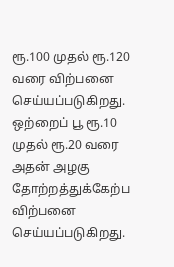ரூ.100 முதல் ரூ.120 வரை விற்பனை செய்யப்படுகிறது. ஒற்றைப் பூ ரூ.10 முதல் ரூ.20 வரை அதன் அழகு தோற்றத்துக்கேற்ப விற்பனை செய்யப்படுகிறது.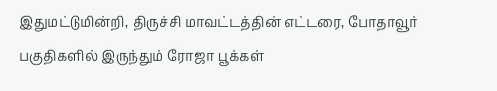இதுமட்டுமின்றி, திருச்சி மாவட்டத்தின் எட்டரை, போதாவூர் பகுதிகளில் இருந்தும் ரோஜா பூக்கள்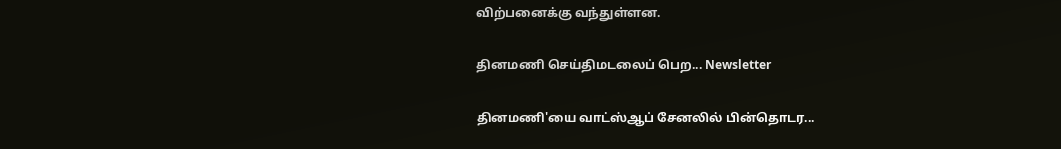விற்பனைக்கு வந்துள்ளன.

தினமணி செய்திமடலைப் பெற... Newsletter

தினமணி'யை வாட்ஸ்ஆப் சேனலில் பின்தொடர...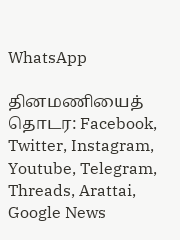WhatsApp

தினமணியைத் தொடர: Facebook, Twitter, Instagram, Youtube, Telegram, Threads, Arattai, Google News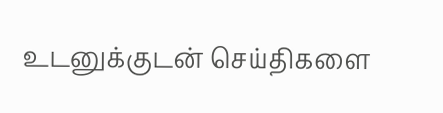உடனுக்குடன் செய்திகளை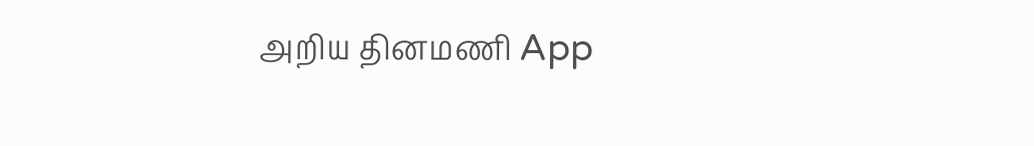அறிய தினமணி App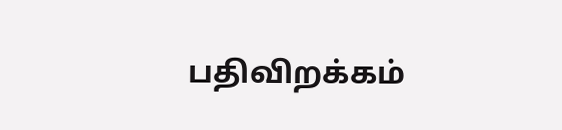பதிவிறக்கம்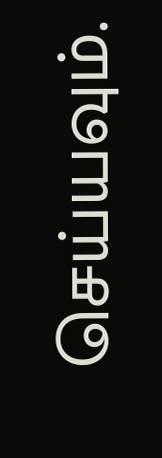செய்யவும்.